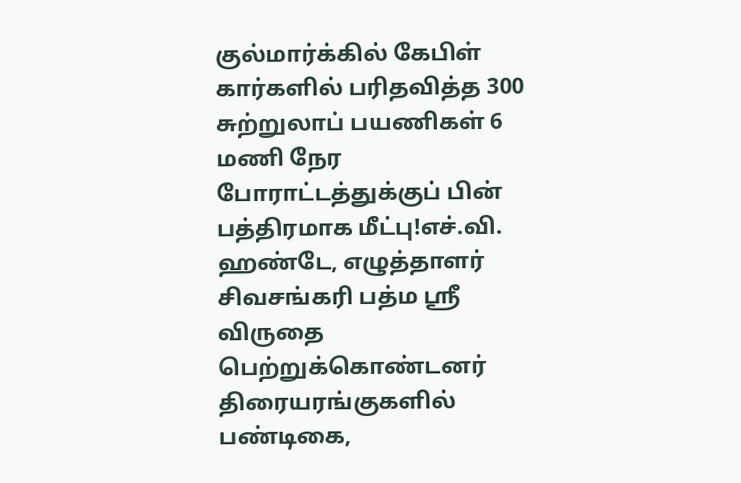குல்மார்க்கில் கேபிள் கார்களில் பரிதவித்த 300 சுற்றுலாப் பயணிகள் 6 மணி நேர போராட்டத்துக்குப் பின் பத்திரமாக மீட்பு!எச்.வி. ஹண்டே, எழுத்தாளர் சிவசங்கரி பத்ம ஸ்ரீ விருதை பெற்றுக்கொண்டனர் திரையரங்குகளில் பண்டிகை,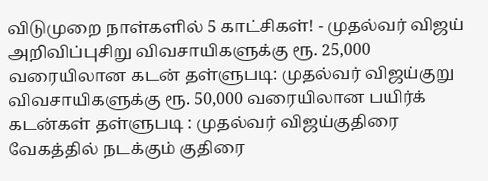விடுமுறை நாள்களில் 5 காட்சிகள்! - முதல்வர் விஜய் அறிவிப்புசிறு விவசாயிகளுக்கு ரூ. 25,000 வரையிலான கடன் தள்ளுபடி: முதல்வர் விஜய்குறு விவசாயிகளுக்கு ரூ. 50,000 வரையிலான பயிர்க் கடன்கள் தள்ளுபடி : முதல்வர் விஜய்குதிரை வேகத்தில் நடக்கும் குதிரை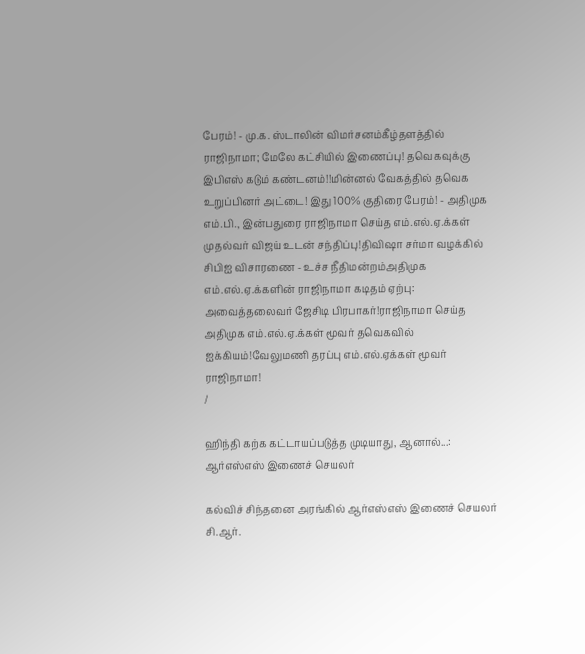பேரம்! - மு.க. ஸ்டாலின் விமர்சனம்கீழ்தளத்தில் ராஜிநாமா; மேலே கட்சியில் இணைப்பு! தவெகவுக்கு இபிஎஸ் கடும் கண்டனம்!!மின்னல் வேகத்தில் தவெக உறுப்பினர் அட்டை! இது 100% குதிரை பேரம்! - அதிமுக எம்.பி., இன்பதுரை ராஜிநாமா செய்த எம்.எல்.ஏ.க்கள் முதல்வர் விஜய் உடன் சந்திப்பு!திவிஷா சர்மா வழக்கில் சிபிஐ விசாரணை - உச்ச நீதிமன்றம்அதிமுக எம்.எல்.ஏ.க்களின் ராஜிநாமா கடிதம் ஏற்பு: அவைத்தலைவர் ஜேசிடி பிரபாகர்!ராஜிநாமா செய்த அதிமுக எம்.எல்.ஏ.க்கள் மூவர் தவெகவில் ஐக்கியம்!வேலுமணி தரப்பு எம்.எல்.ஏக்கள் மூவர் ராஜிநாமா!
/

ஹிந்தி கற்க கட்டாயப்படுத்த முடியாது, ஆனால்...: ஆர்எஸ்எஸ் இணைச் செயலர்

கல்விச் சிந்தனை அரங்கில் ஆர்எஸ்எஸ் இணைச் செயலர் சி.ஆர்.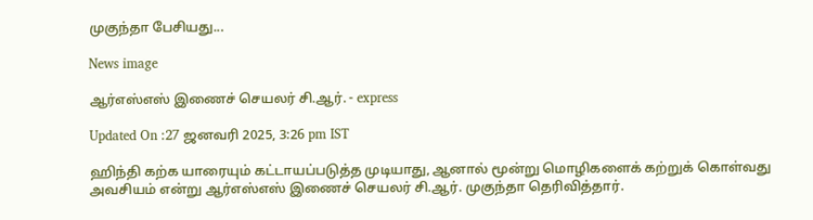முகுந்தா பேசியது...

News image

ஆர்எஸ்எஸ் இணைச் செயலர் சி.ஆர். - express

Updated On :27 ஜனவரி 2025, 3:26 pm IST

ஹிந்தி கற்க யாரையும் கட்டாயப்படுத்த முடியாது, ஆனால் மூன்று மொழிகளைக் கற்றுக் கொள்வது அவசியம் என்று ஆர்எஸ்எஸ் இணைச் செயலர் சி.ஆர். முகுந்தா தெரிவித்தார்.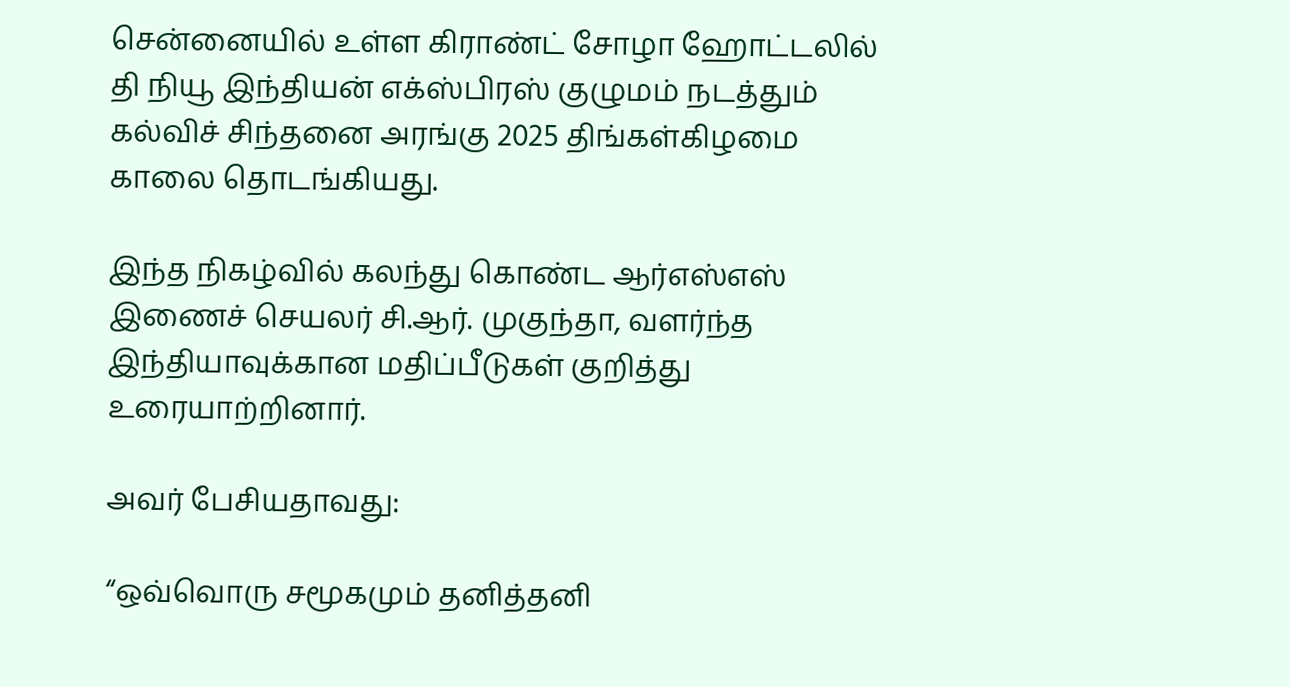சென்னையில் உள்ள கிராண்ட் சோழா ஹோட்டலில் தி நியூ இந்தியன் எக்ஸ்பிரஸ் குழுமம் நடத்தும் கல்விச் சிந்தனை அரங்கு 2025 திங்கள்கிழமை காலை தொடங்கியது.

இந்த நிகழ்வில் கலந்து கொண்ட ஆர்எஸ்எஸ் இணைச் செயலர் சி.ஆர். முகுந்தா, வளர்ந்த இந்தியாவுக்கான மதிப்பீடுகள் குறித்து உரையாற்றினார்.

அவர் பேசியதாவது:

“ஒவ்வொரு சமூகமும் தனித்தனி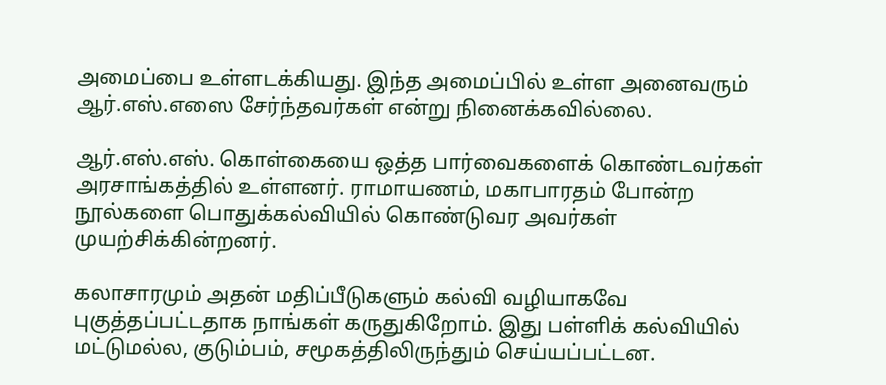அமைப்பை உள்ளடக்கியது. இந்த அமைப்பில் உள்ள அனைவரும் ஆர்.எஸ்.எஸை சேர்ந்தவர்கள் என்று நினைக்கவில்லை.

ஆர்.எஸ்.எஸ். கொள்கையை ஒத்த பார்வைகளைக் கொண்டவர்கள் அரசாங்கத்தில் உள்ளனர். ராமாயணம், மகாபாரதம் போன்ற நூல்களை பொதுக்கல்வியில் கொண்டுவர அவர்கள் முயற்சிக்கின்றனர்.

கலாசாரமும் அதன் மதிப்பீடுகளும் கல்வி வழியாகவே புகுத்தப்பட்டதாக நாங்கள் கருதுகிறோம். இது பள்ளிக் கல்வியில் மட்டுமல்ல, குடும்பம், சமூகத்திலிருந்தும் செய்யப்பட்டன.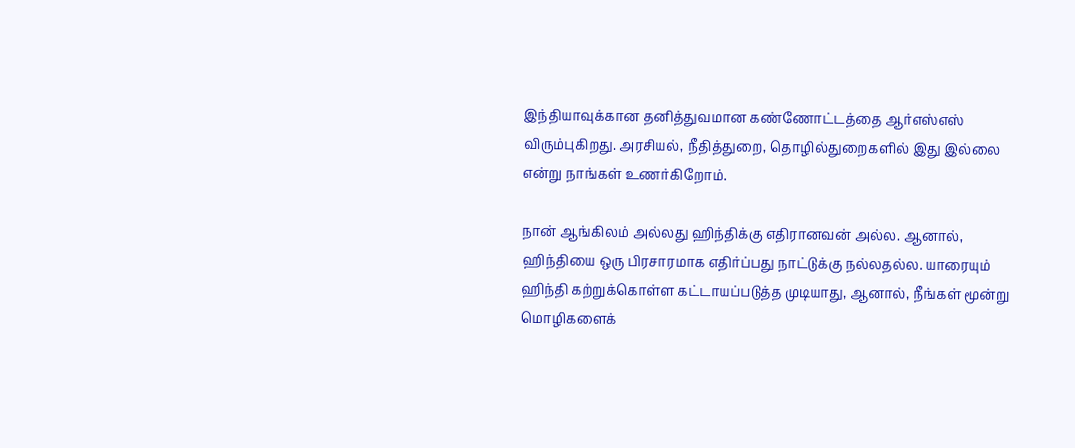இந்தியாவுக்கான தனித்துவமான கண்ணோட்டத்தை ஆர்எஸ்எஸ் விரும்புகிறது. அரசியல், நீதித்துறை, தொழில்துறைகளில் இது இல்லை என்று நாங்கள் உணர்கிறோம்.

நான் ஆங்கிலம் அல்லது ஹிந்திக்கு எதிரானவன் அல்ல. ஆனால், ஹிந்தியை ஒரு பிரசாரமாக எதிர்ப்பது நாட்டுக்கு நல்லதல்ல. யாரையும் ஹிந்தி கற்றுக்கொள்ள கட்டாயப்படுத்த முடியாது, ஆனால், நீங்கள் மூன்று மொழிகளைக்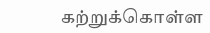கற்றுக்கொள்ள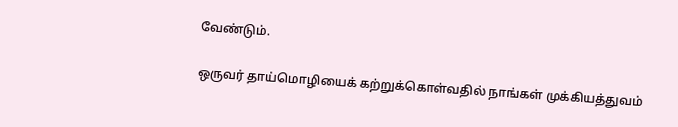வேண்டும்.

ஒருவர் தாய்மொழியைக் கற்றுக்கொள்வதில் நாங்கள் முக்கியத்துவம்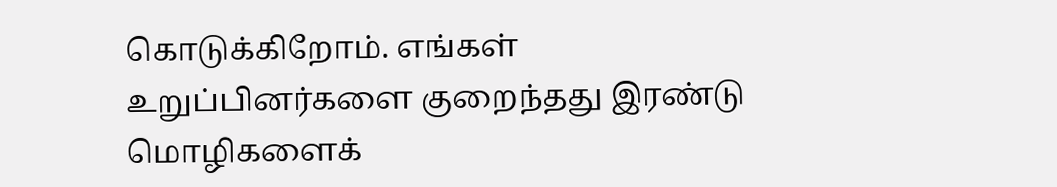கொடுக்கிறோம். எங்கள் உறுப்பினர்களை குறைந்தது இரண்டு மொழிகளைக்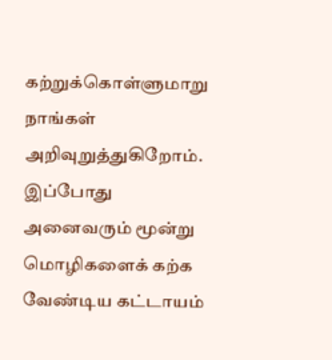கற்றுக்கொள்ளுமாறு நாங்கள் அறிவுறுத்துகிறோம். இப்போது அனைவரும் மூன்று மொழிகளைக் கற்க வேண்டிய கட்டாயம்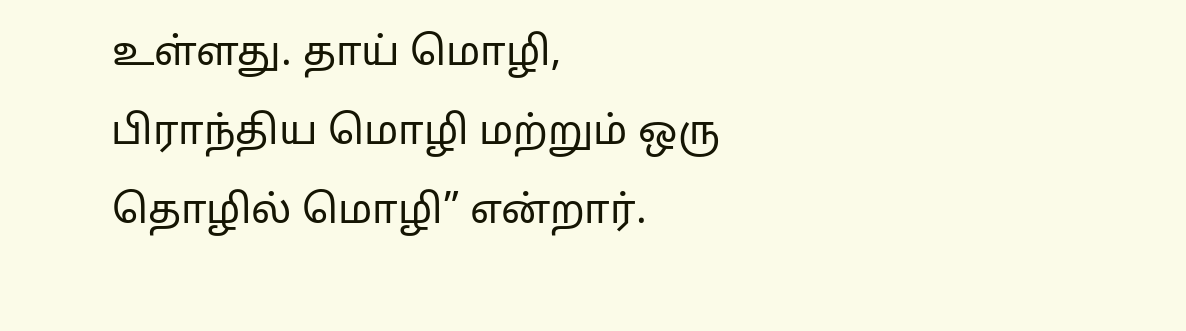உள்ளது. தாய் மொழி, பிராந்திய மொழி மற்றும் ஒரு தொழில் மொழி” என்றார்.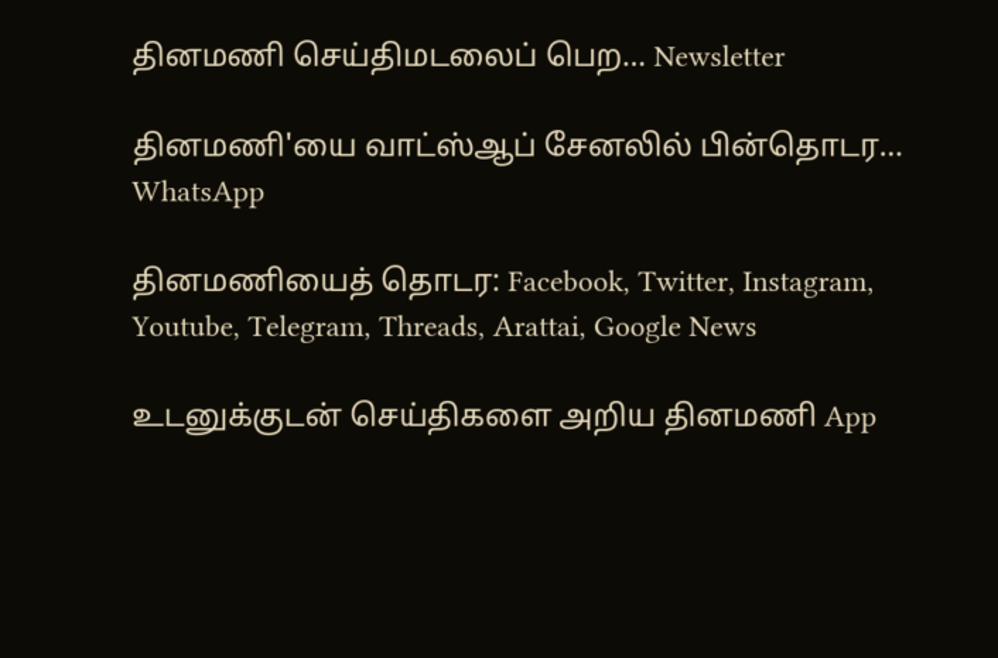தினமணி செய்திமடலைப் பெற... Newsletter

தினமணி'யை வாட்ஸ்ஆப் சேனலில் பின்தொடர... WhatsApp

தினமணியைத் தொடர: Facebook, Twitter, Instagram, Youtube, Telegram, Threads, Arattai, Google News

உடனுக்குடன் செய்திகளை அறிய தினமணி App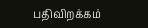பதிவிறக்கம்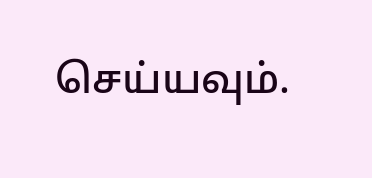செய்யவும்.